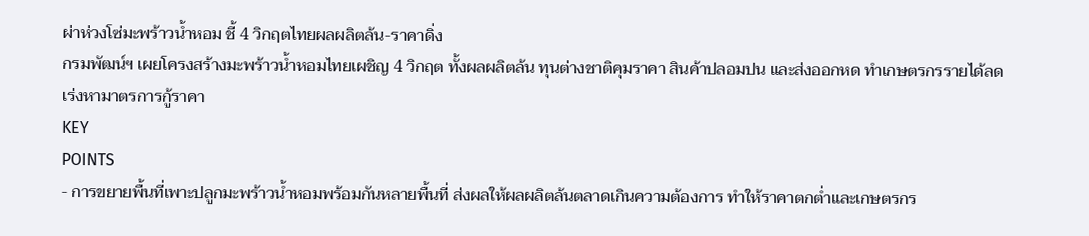ผ่าห่วงโซ่มะพร้าวน้ำหอม ชี้ 4 วิกฤตไทยผลผลิตล้น-ราคาดิ่ง
กรมพัฒน์ฯ เผยโครงสร้างมะพร้าวน้ำหอมไทยเผชิญ 4 วิกฤต ทั้งผลผลิตล้น ทุนต่างชาติคุมราคา สินค้าปลอมปน และส่งออกหด ทำเกษตรกรรายได้ลด เร่งหามาตรการกู้ราคา
KEY
POINTS
- การขยายพื้นที่เพาะปลูกมะพร้าวน้ำหอมพร้อมกันหลายพื้นที่ ส่งผลให้ผลผลิตล้นตลาดเกินความต้องการ ทำให้ราคาตกต่ำและเกษตรกร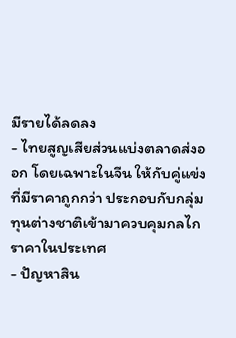มีรายได้ลดลง
- ไทยสูญเสียส่วนแบ่งตลาดส่งออก โดยเฉพาะในจีน ให้กับคู่แข่งที่มีราคาถูกกว่า ประกอบกับกลุ่มทุนต่างชาติเข้ามาควบคุมกลไกราคาในประเทศ
- ปัญหาสิน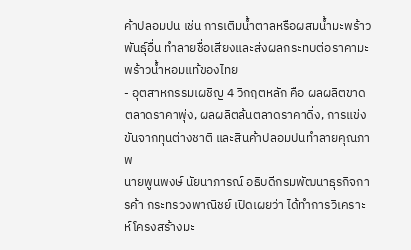ค้าปลอมปน เช่น การเติมน้ำตาลหรือผสมน้ำมะพร้าวพันธุ์อื่น ทำลายชื่อเสียงและส่งผลกระทบต่อราคามะพร้าวน้ำหอมแท้ของไทย
- อุตสาหกรรมเผชิญ 4 วิกฤตหลัก คือ ผลผลิตขาดตลาดราคาพุ่ง, ผลผลิตล้นตลาดราคาดิ่ง, การแข่งขันจากทุนต่างชาติ และสินค้าปลอมปนทำลายคุณภาพ
นายพูนพงษ์ นัยนาภารณ์ อธิบดีกรมพัฒนาธุรกิจการค้า กระทรวงพาณิชย์ เปิดเผยว่า ได้ทำการวิเคราะห์โครงสร้างมะ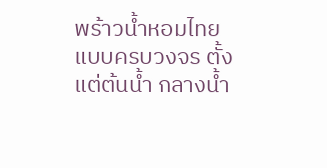พร้าวน้ำหอมไทยแบบครบวงจร ตั้งแต่ต้นน้ำ กลางน้ำ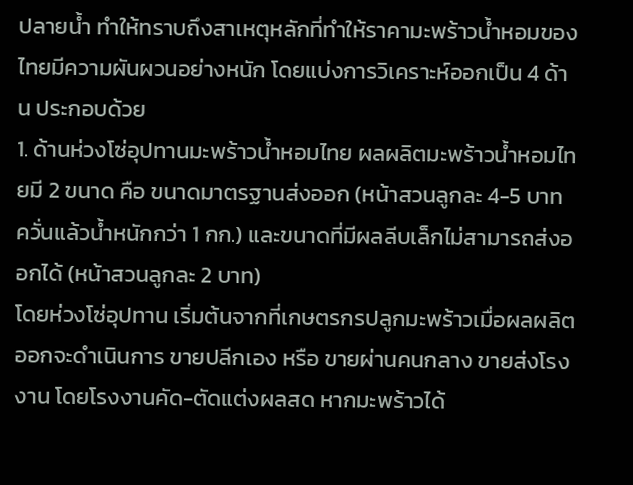ปลายน้ำ ทำให้ทราบถึงสาเหตุหลักที่ทำให้ราคามะพร้าวน้ำหอมของไทยมีความผันผวนอย่างหนัก โดยแบ่งการวิเคราะห์ออกเป็น 4 ด้าน ประกอบด้วย
1. ด้านห่วงโซ่อุปทานมะพร้าวน้ำหอมไทย ผลผลิตมะพร้าวน้ำหอมไทยมี 2 ขนาด คือ ขนาดมาตรฐานส่งออก (หน้าสวนลูกละ 4-5 บาท ควั่นแล้วน้ำหนักกว่า 1 กก.) และขนาดที่มีผลลีบเล็กไม่สามารถส่งออกได้ (หน้าสวนลูกละ 2 บาท)
โดยห่วงโซ่อุปทาน เริ่มต้นจากที่เกษตรกรปลูกมะพร้าวเมื่อผลผลิตออกจะดำเนินการ ขายปลีกเอง หรือ ขายผ่านคนกลาง ขายส่งโรงงาน โดยโรงงานคัด-ตัดแต่งผลสด หากมะพร้าวได้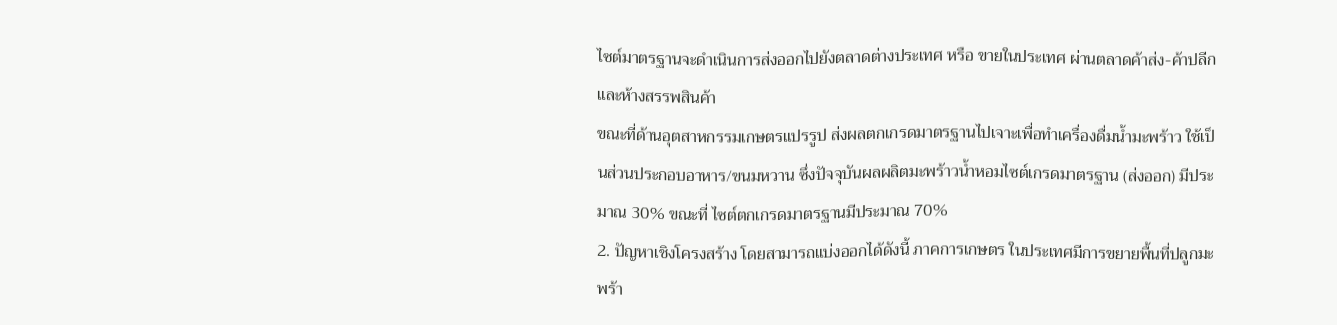ไซต์มาตรฐานจะดำเนินการส่งออกไปยังตลาดต่างประเทศ หรือ ขายในประเทศ ผ่านตลาดค้าส่ง-ค้าปลีก และห้างสรรพสินค้า
ขณะที่ด้านอุตสาหกรรมเกษตรแปรรูป ส่งผลตกเกรดมาตรฐานไปเจาะเพื่อทำเครื่องดื่มน้ำมะพร้าว ใช้เป็นส่วนประกอบอาหาร/ขนมหวาน ซึ่งปัจจุบันผลผลิตมะพร้าวน้ำหอมไซต์เกรดมาตรฐาน (ส่งออก) มีประมาณ 30% ขณะที่ ไซต์ตกเกรดมาตรฐานมีประมาณ 70%
2. ปัญหาเชิงโครงสร้าง โดยสามารถแบ่งออกได้ดังนี้ ภาคการเกษตร ในประเทศมีการขยายพื้นที่ปลูกมะพร้า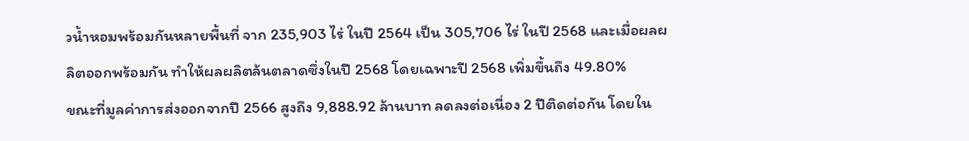วน้ำหอมพร้อมกันหลายพื้นที่ จาก 235,903 ไร่ ในปี 2564 เป็น 305,706 ไร่ ในปี 2568 และเมื่อผลผลิตออกพร้อมกัน ทำให้ผลผลิตล้นตลาดซึ่งในปี 2568 โดยเฉพาะปี 2568 เพิ่มขึ้นถึง 49.80%
ขณะที่มูลค่าการส่งออกจากปี 2566 สูงถึง 9,888.92 ล้านบาท ลดลงต่อเนื่อง 2 ปีติดต่อกัน โดยใน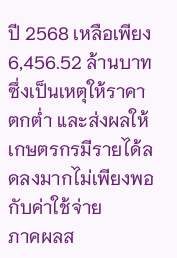ปี 2568 เหลือเพียง 6,456.52 ล้านบาท ซึ่งเป็นเหตุให้ราคาตกต่ำ และส่งผลให้เกษตรกรมีรายได้ลดลงมากไม่เพียงพอกับค่าใช้จ่าย
ภาคผลส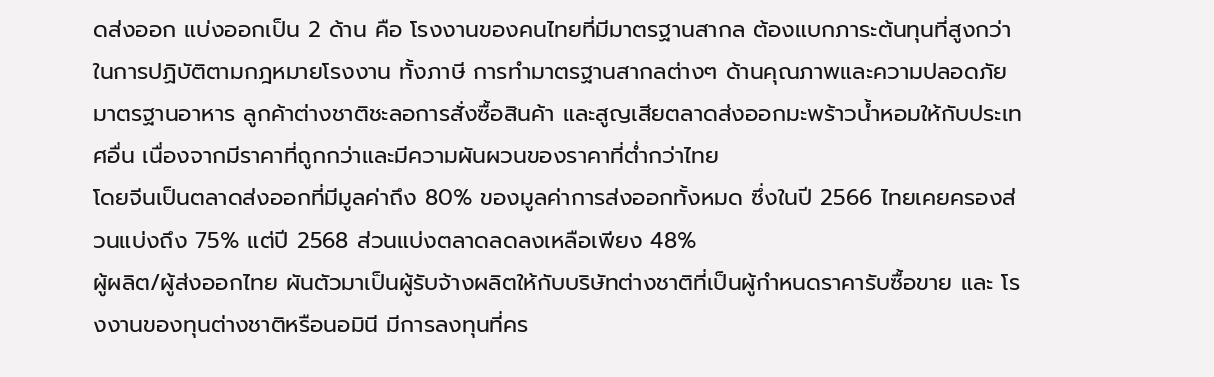ดส่งออก แบ่งออกเป็น 2 ด้าน คือ โรงงานของคนไทยที่มีมาตรฐานสากล ต้องแบกภาระต้นทุนที่สูงกว่าในการปฏิบัติตามกฎหมายโรงงาน ทั้งภาษี การทำมาตรฐานสากลต่างๆ ด้านคุณภาพและความปลอดภัยมาตรฐานอาหาร ลูกค้าต่างชาติชะลอการสั่งซื้อสินค้า และสูญเสียตลาดส่งออกมะพร้าวน้ำหอมให้กับประเทศอื่น เนื่องจากมีราคาที่ถูกกว่าและมีความผันผวนของราคาที่ต่ำกว่าไทย
โดยจีนเป็นตลาดส่งออกที่มีมูลค่าถึง 80% ของมูลค่าการส่งออกทั้งหมด ซึ่งในปี 2566 ไทยเคยครองส่วนแบ่งถึง 75% แต่ปี 2568 ส่วนแบ่งตลาดลดลงเหลือเพียง 48%
ผู้ผลิต/ผู้ส่งออกไทย ผันตัวมาเป็นผู้รับจ้างผลิตให้กับบริษัทต่างชาติที่เป็นผู้กำหนดราคารับซื้อขาย และ โรงงานของทุนต่างชาติหรือนอมินี มีการลงทุนที่คร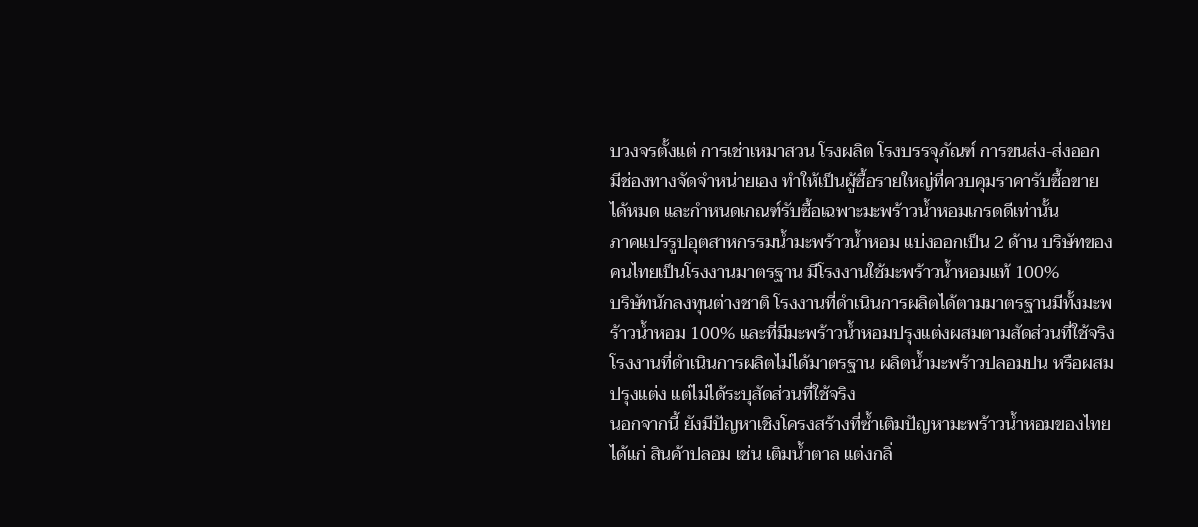บวงจรตั้งแต่ การเช่าเหมาสวน โรงผลิต โรงบรรจุภัณฑ์ การขนส่ง-ส่งออก มีช่องทางจัดจำหน่ายเอง ทำให้เป็นผู้ซื้อรายใหญ่ที่ควบคุมราคารับซื้อขายได้หมด และกำหนดเกณฑ์รับซื้อเฉพาะมะพร้าวน้ำหอมเกรดดีเท่านั้น
ภาคแปรรูปอุตสาหกรรมน้ำมะพร้าวน้ำหอม แบ่งออกเป็น 2 ด้าน บริษัทของคนไทยเป็นโรงงานมาตรฐาน มีโรงงานใช้มะพร้าวน้ำหอมแท้ 100%
บริษัทนักลงทุนต่างชาติ โรงงานที่ดำเนินการผลิตได้ตามมาตรฐานมีทั้งมะพร้าวน้ำหอม 100% และที่มีมะพร้าวน้ำหอมปรุงแต่งผสมตามสัดส่วนที่ใช้จริง โรงงานที่ดำเนินการผลิตไม่ได้มาตรฐาน ผลิตน้ำมะพร้าวปลอมปน หรือผสมปรุงแต่ง แต่ไม่ได้ระบุสัดส่วนที่ใช้จริง
นอกจากนี้ ยังมีปัญหาเชิงโครงสร้างที่ซ้ำเติมปัญหามะพร้าวน้ำหอมของไทย ได้แก่ สินค้าปลอม เช่น เติมน้ำตาล แต่งกลิ่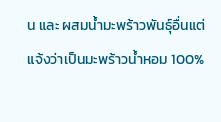น และ ผสมน้ำมะพร้าวพันธุ์อื่นแต่แจ้งว่าเป็นมะพร้าวน้ำหอม 100%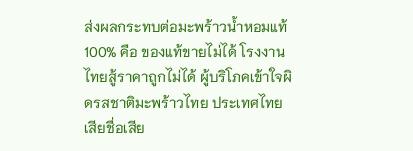ส่งผลกระทบต่อมะพร้าวน้ำหอมแท้ 100% คือ ของแท้ขายไม่ได้ โรงงานไทยสู้ราคาถูกไม่ได้ ผู้บริโภคเข้าใจผิดรสชาติมะพร้าวไทย ประเทศไทยเสียชื่อเสีย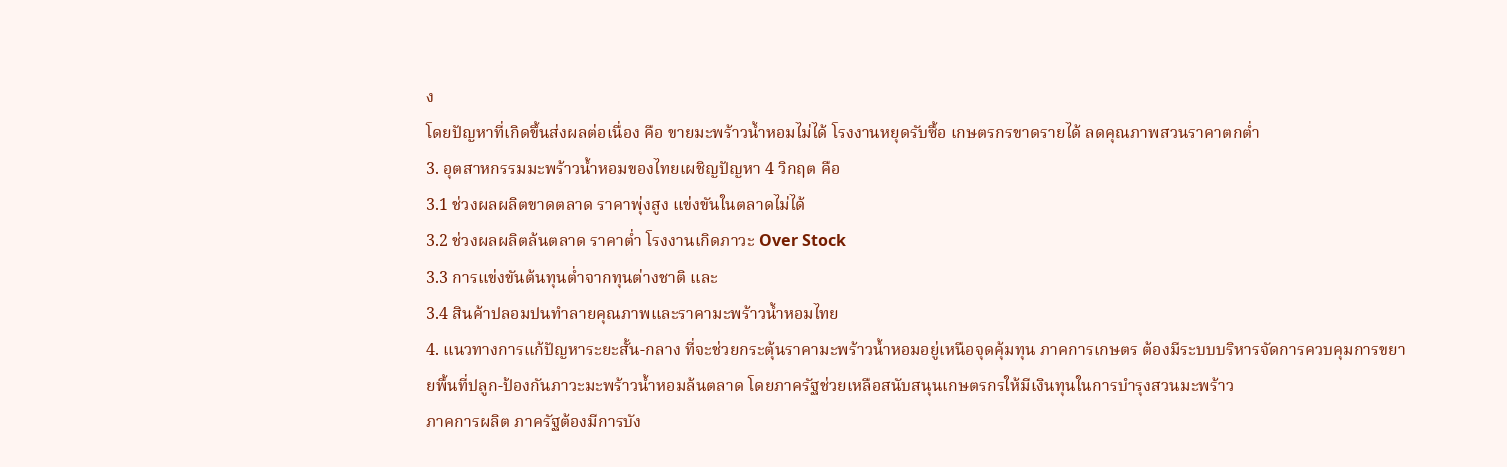ง
โดยปัญหาที่เกิดขึ้นส่งผลต่อเนื่อง คือ ขายมะพร้าวน้ำหอมไม่ได้ โรงงานหยุดรับซื้อ เกษตรกรขาดรายได้ ลดคุณภาพสวนราคาตกต่ำ
3. อุตสาหกรรมมะพร้าวน้ำหอมของไทยเผชิญปัญหา 4 วิกฤต คือ
3.1 ช่วงผลผลิตขาดตลาด ราคาพุ่งสูง แข่งขันในตลาดไม่ได้
3.2 ช่วงผลผลิตล้นตลาด ราคาต่ำ โรงงานเกิดภาวะ Over Stock
3.3 การแข่งขันต้นทุนต่ำจากทุนต่างชาติ และ
3.4 สินค้าปลอมปนทำลายคุณภาพและราคามะพร้าวน้ำหอมไทย
4. แนวทางการแก้ปัญหาระยะสั้น-กลาง ที่จะช่วยกระตุ้นราคามะพร้าวน้ำหอมอยู่เหนือจุดคุ้มทุน ภาคการเกษตร ต้องมีระบบบริหารจัดการควบคุมการขยายพื้นที่ปลูก-ป้องกันภาวะมะพร้าวน้ำหอมล้นตลาด โดยภาครัฐช่วยเหลือสนับสนุนเกษตรกรให้มีเงินทุนในการบำรุงสวนมะพร้าว
ภาคการผลิต ภาครัฐต้องมีการบัง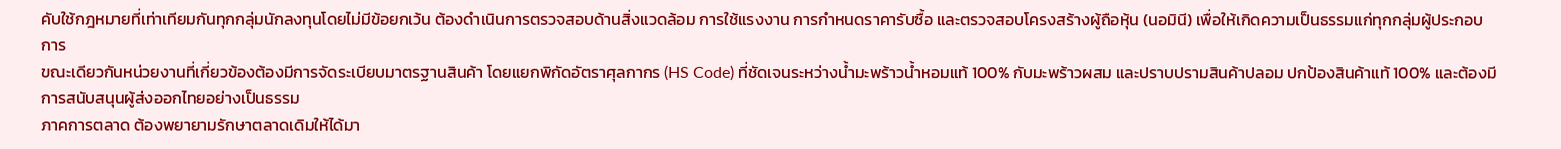คับใช้กฎหมายที่เท่าเทียมกันทุกกลุ่มนักลงทุนโดยไม่มีข้อยกเว้น ต้องดำเนินการตรวจสอบด้านสิ่งแวดล้อม การใช้แรงงาน การกำหนดราคารับซื้อ และตรวจสอบโครงสร้างผู้ถือหุ้น (นอมินี) เพื่อให้เกิดความเป็นธรรมแก่ทุกกลุ่มผู้ประกอบการ
ขณะเดียวกันหน่วยงานที่เกี่ยวข้องต้องมีการจัดระเบียบมาตรฐานสินค้า โดยแยกพิกัดอัตราศุลกากร (HS Code) ที่ชัดเจนระหว่างน้ำมะพร้าวน้ำหอมแท้ 100% กับมะพร้าวผสม และปราบปรามสินค้าปลอม ปกป้องสินค้าแท้ 100% และต้องมีการสนับสนุนผู้ส่งออกไทยอย่างเป็นธรรม
ภาคการตลาด ต้องพยายามรักษาตลาดเดิมให้ได้มา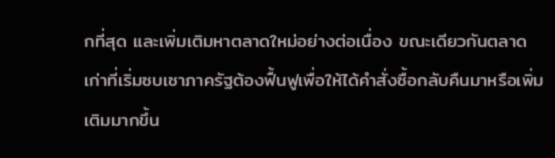กที่สุด และเพิ่มเติมหาตลาดใหม่อย่างต่อเนื่อง ขณะเดียวกันตลาดเก่าที่เริ่มซบเซาภาครัฐต้องฟื้นฟูเพื่อให้ได้คำสั่งซื้อกลับคืนมาหรือเพิ่มเติมมากขึ้น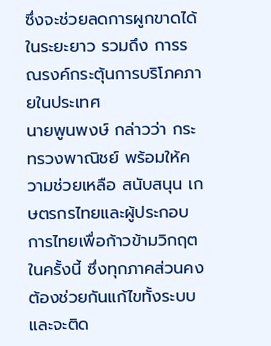ซึ่งจะช่วยลดการผูกขาดได้ในระยะยาว รวมถึง การรณรงค์กระตุ้นการบริโภคภายในประเทศ
นายพูนพงษ์ กล่าวว่า กระทรวงพาณิชย์ พร้อมให้ความช่วยเหลือ สนับสนุน เกษตรกรไทยและผู้ประกอบการไทยเพื่อก้าวข้ามวิกฤตในครั้งนี้ ซึ่งทุกภาคส่วนคงต้องช่วยกันแก้ไขทั้งระบบ และจะติด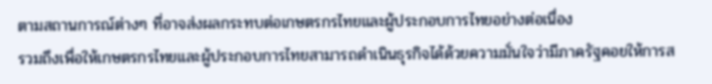ตามสถานการณ์ต่างๆ ที่อาจส่งผลกระทบต่อเกษตรกรไทยและผู้ประกอบการไทยอย่างต่อเนื่อง
รวมถึงเพื่อให้เกษตรกรไทยและผู้ประกอบการไทยสามารถดำเนินธุรกิจได้ด้วยความมั่นใจว่ามีภาครัฐคอยให้การส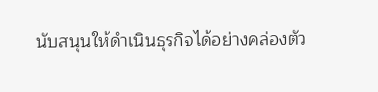นับสนุนให้ดำเนินธุรกิจได้อย่างคล่องตัว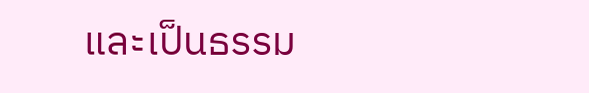และเป็นธรรม